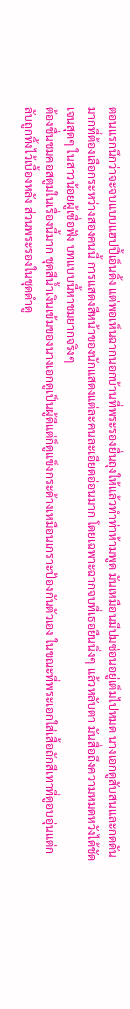ตอนแรกนึกว่าจะจบแบบแฮปปี้เอ็นดิ้ง แต่พอเห็นฉากนอกบ้านที่พระรองยื่นถุงให้แล้วทำท่าห้ามพูด มันเหมือนมีปมซ่อนอยู่เต็มไปหมด นางเอกดูสับสนและกดดันมากที่ต้องเลือกระหว่างสองคนนี้ การแสดงสีหน้าของนักแสดงแต่ละคนละเอียดอ่อนมาก โดยเฉพาะฉากจบที่เธอยืนนิ่งๆ แล้วหลับตา มันสื่อถึงความหมดหวังได้ชัดเจนสุดๆ ในสาวน้อยผู้เชื่อฟัง บทแบบนี้หาชมยากจริงๆ
ต้องชื่นชมคอสตูมในเรื่องนี้มาก ชุดสีน้ำเงินเข้มของนางเอกดูเป็นผู้ดีแต่ก็ดูแข็งกระด้างเหมือนเกราะป้องกันตัวเอง ในขณะที่พระเอกใส่เสื้อถักสีเทาที่ดูอบอุ่นแต่กลับถูกทิ้งไว้เบื้องหลัง ส่วนพระรองในชุดดำดู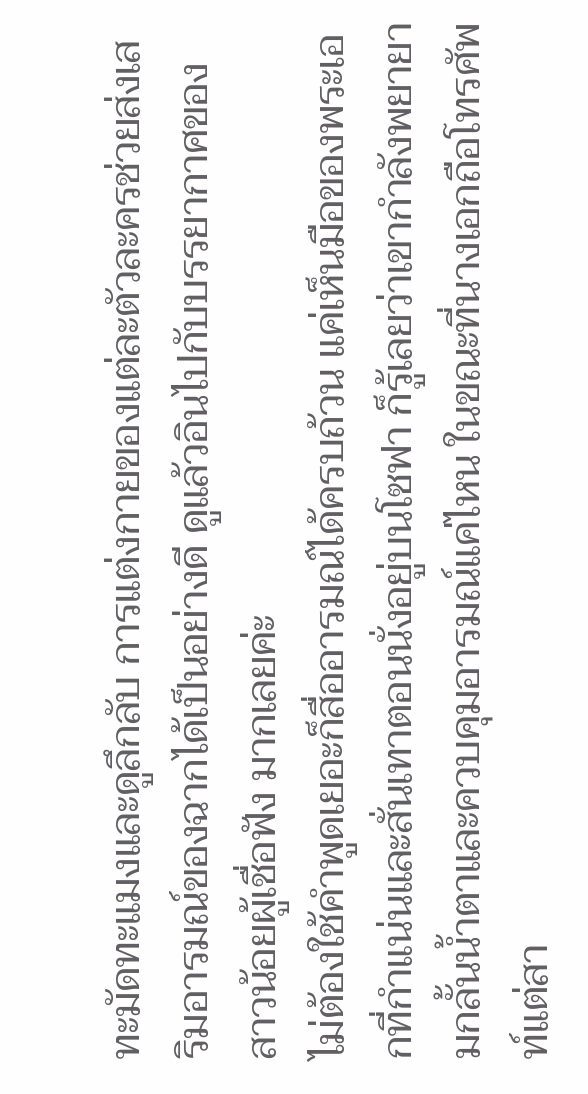ทะมัดทะแมงและดูลึกลับ การแต่งกายของแต่ละตัวละครช่วยส่งเสริมอารมณ์ของฉากได้เป็นอย่างดี ดูแล้วอินไปกับบรรยากาศของสาวน้อยผู้เชื่อฟัง มากเลยค่ะ
ไม่ต้องใช้คำพูดเยอะก็สื่ออารมณ์ได้ครบถ้วน แค่เห็นมือของพระเอกที่กำแน่นและสั่นเทาตอนนั่งอยู่บนโซฟา ก็รู้เลยว่าเขากำลังพยายามกลั้นน้ำตาและควบคุมอารมณ์แค่ไหน ในขณะที่นางเอกถือโทรศัพท์แต่สา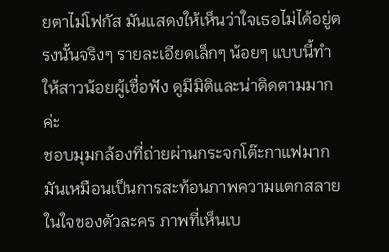ยตาไม่โฟกัส มันแสดงให้เห็นว่าใจเธอไม่ได้อยู่ตรงนั้นจริงๆ รายละเอียดเล็กๆ น้อยๆ แบบนี้ทำให้สาวน้อยผู้เชื่อฟัง ดูมีมิติและน่าติดตามมากค่ะ
ชอบมุมกล้องที่ถ่ายผ่านกระจกโต๊ะกาแฟมาก มันเหมือนเป็นการสะท้อนภาพความแตกสลายในใจของตัวละคร ภาพที่เห็นเบ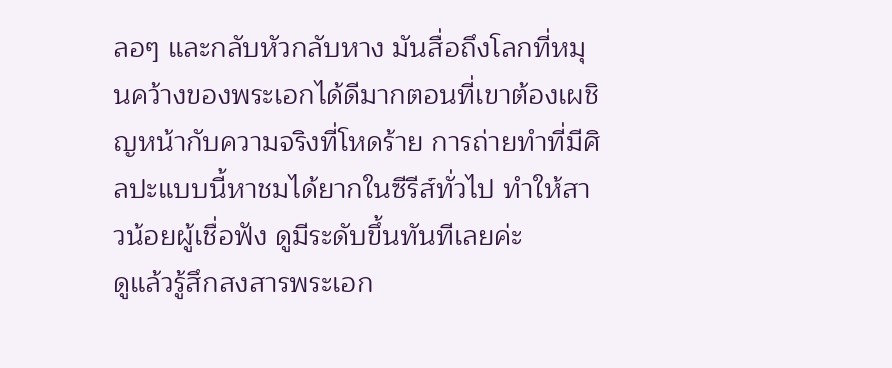ลอๆ และกลับหัวกลับหาง มันสื่อถึงโลกที่หมุนคว้างของพระเอกได้ดีมากตอนที่เขาต้องเผชิญหน้ากับความจริงที่โหดร้าย การถ่ายทำที่มีศิลปะแบบนี้หาชมได้ยากในซีรีส์ทั่วไป ทำให้สาวน้อยผู้เชื่อฟัง ดูมีระดับขึ้นทันทีเลยค่ะ
ดูแล้วรู้สึกสงสารพระเอก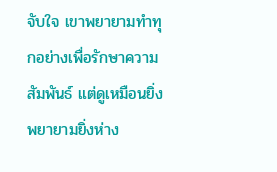จับใจ เขาพยายามทำทุกอย่างเพื่อรักษาความสัมพันธ์ แต่ดูเหมือนยิ่งพยายามยิ่งห่าง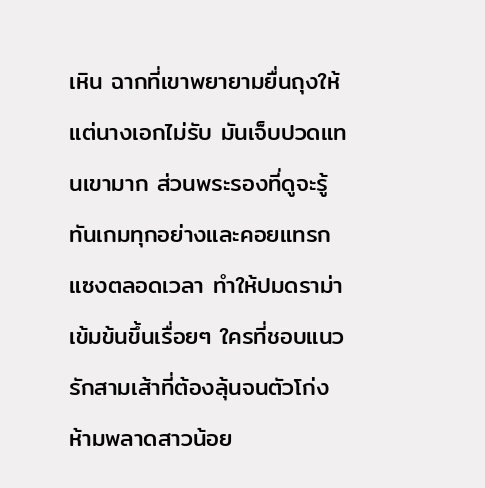เหิน ฉากที่เขาพยายามยื่นถุงให้แต่นางเอกไม่รับ มันเจ็บปวดแทนเขามาก ส่วนพระรองที่ดูจะรู้ทันเกมทุกอย่างและคอยแทรกแซงตลอดเวลา ทำให้ปมดราม่าเข้มข้นขึ้นเรื่อยๆ ใครที่ชอบแนวรักสามเส้าที่ต้องลุ้นจนตัวโก่ง ห้ามพลาดสาวน้อย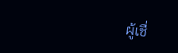ผู้เชื่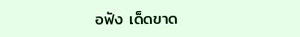อฟัง เด็ดขาด